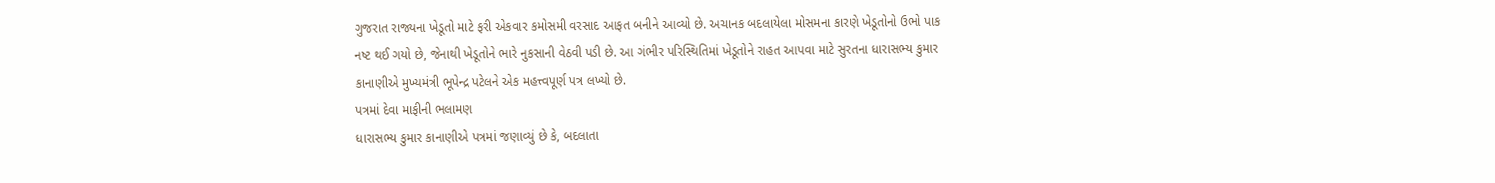ગુજરાત રાજ્યના ખેડૂતો માટે ફરી એકવાર કમોસમી વરસાદ આફત બનીને આવ્યો છે. અચાનક બદલાયેલા મોસમના કારણે ખેડૂતોનો ઉભો પાક નષ્ટ થઈ ગયો છે, જેનાથી ખેડૂતોને ભારે નુકસાની વેઠવી પડી છે. આ ગંભીર પરિસ્થિતિમાં ખેડૂતોને રાહત આપવા માટે સુરતના ધારાસભ્ય કુમાર કાનાણીએ મુખ્યમંત્રી ભૂપેન્દ્ર પટેલને એક મહત્ત્વપૂર્ણ પત્ર લખ્યો છે.
પત્રમાં દેવા માફીની ભલામણ
ધારાસભ્ય કુમાર કાનાણીએ પત્રમાં જણાવ્યું છે કે, બદલાતા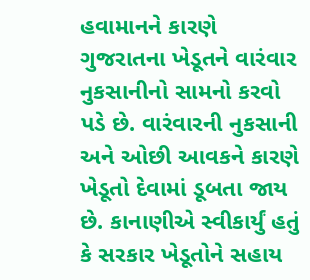હવામાનને કારણે ગુજરાતના ખેડૂતને વારંવાર નુકસાનીનો સામનો કરવો પડે છે. વારંવારની નુકસાની અને ઓછી આવકને કારણે ખેડૂતો દેવામાં ડૂબતા જાય છે. કાનાણીએ સ્વીકાર્યું હતું કે સરકાર ખેડૂતોને સહાય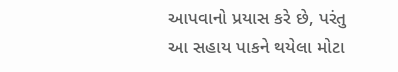આપવાનો પ્રયાસ કરે છે, પરંતુ આ સહાય પાકને થયેલા મોટા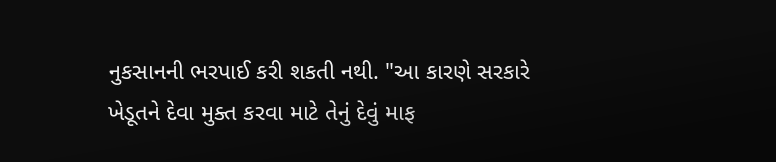નુકસાનની ભરપાઈ કરી શકતી નથી. "આ કારણે સરકારે ખેડૂતને દેવા મુક્ત કરવા માટે તેનું દેવું માફ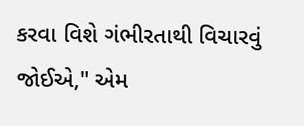કરવા વિશે ગંભીરતાથી વિચારવું જોઈએ," એમ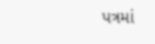પત્રમાં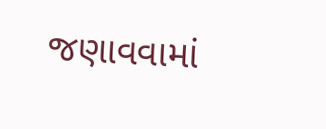જણાવવામાં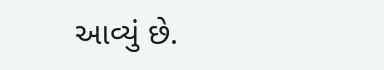આવ્યું છે.